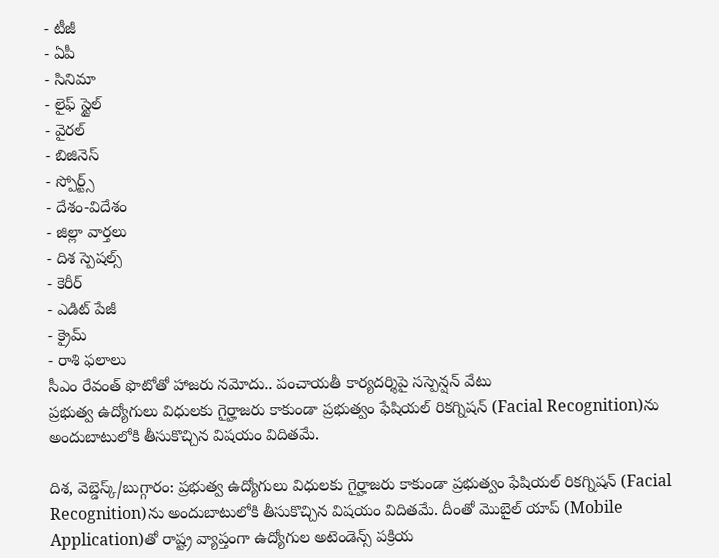- టీజీ
- ఏపీ
- సినిమా
- లైఫ్ స్టైల్
- వైరల్
- బిజినెస్
- స్పోర్ట్స్
- దేశం-విదేశం
- జిల్లా వార్తలు
- దిశ స్పెషల్స్
- కెరీర్
- ఎడిట్ పేజీ
- క్రైమ్
- రాశి ఫలాలు
సీఎం రేవంత్ ఫొటోతో హాజరు నమోదు.. పంచాయతీ కార్యదర్శిపై సస్పెన్షన్ వేటు
ప్రభుత్వ ఉద్యోగులు విధులకు గైర్హాజరు కాకుండా ప్రభుత్వం ఫేషియల్ రికగ్నిషన్ (Facial Recognition)ను అందుబాటులోకి తీసుకొచ్చిన విషయం విదితమే.

దిశ, వెబ్డెస్క్/బుగ్గారం: ప్రభుత్వ ఉద్యోగులు విధులకు గైర్హాజరు కాకుండా ప్రభుత్వం ఫేషియల్ రికగ్నిషన్ (Facial Recognition)ను అందుబాటులోకి తీసుకొచ్చిన విషయం విదితమే. దీంతో మొబైల్ యాప్ (Mobile Application)తో రాష్ట్ర వ్యాప్తంగా ఉద్యోగుల అటెండెన్స్ పక్రియ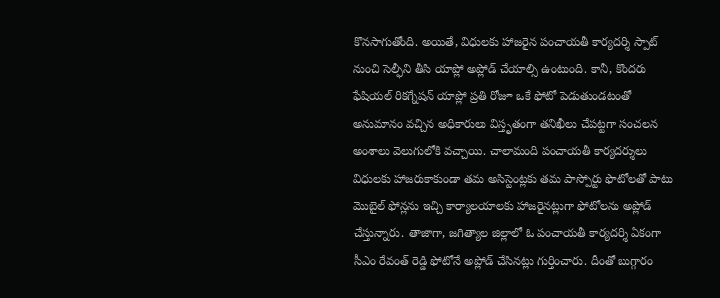కొనసాగుతోంది. అయితే, విధులకు హాజరైన పంచాయతీ కార్యదర్శి స్పాట్ నుంచి సెల్ఫీని తీసి యాప్లో అప్లోడ్ చేయాల్సి ఉంటుంది. కానీ, కొందరు ఫేషియల్ రికగ్నేషన్ యాప్లో ప్రతి రోజూ ఒకే ఫోటో పెడుతుండటంతో అనుమానం వచ్చిన అధికారులు విస్తృతంగా తనిఖీలు చేపట్టగా సంచలన అంశాలు వెలుగులోకి వచ్చాయి. చాలామంది పంచాయతీ కార్యదర్శులు విధులకు హాజరుకాకుండా తమ అసిస్టెంట్లకు తమ పాస్పోర్టు ఫొటోలతో పాటు మొబైల్ ఫోన్లను ఇచ్చి కార్యాలయాలకు హాజరైనట్లుగా ఫోటోలను అప్లోడ్ చేస్తున్నారు. తాజాగా, జగిత్యాల జిల్లాలో ఓ పంచాయతీ కార్యదర్శి ఏకంగా సీఎం రేవంత్ రెడ్డి ఫోటోనే అప్లోడ్ చేసినట్లు గుర్తించారు. దీంతో బుగ్గారం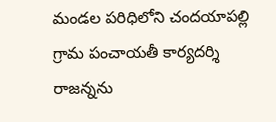మండల పరిధిలోని చందయాపల్లి గ్రామ పంచాయతీ కార్యదర్శి రాజన్నను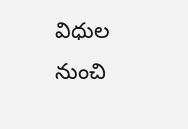విధుల నుంచి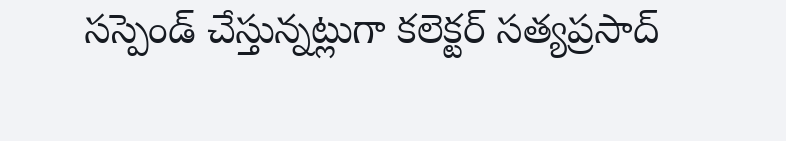సస్పెండ్ చేస్తున్నట్లుగా కలెక్టర్ సత్యప్రసాద్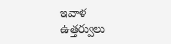ఇవాళ ఉత్తర్వులు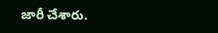జారీ చేశారు.